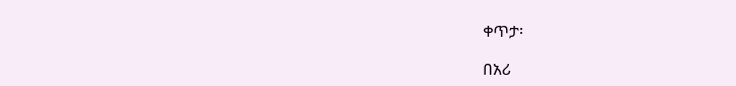ቀጥታ፡

በአሪ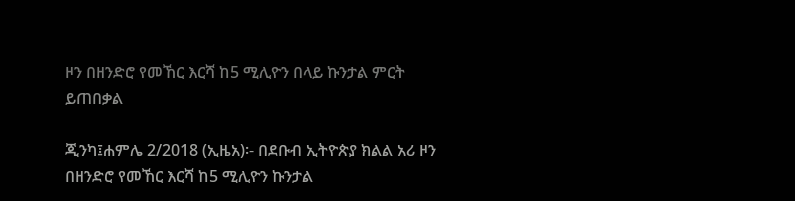ዞን በዘንድሮ የመኸር እርሻ ከ5 ሚሊዮን በላይ ኩንታል ምርት ይጠበቃል

ጂንካ፤ሐምሌ 2/2018 (ኢዜአ)፡- በደቡብ ኢትዮጵያ ክልል አሪ ዞን በዘንድሮ የመኸር እርሻ ከ5 ሚሊዮን ኩንታል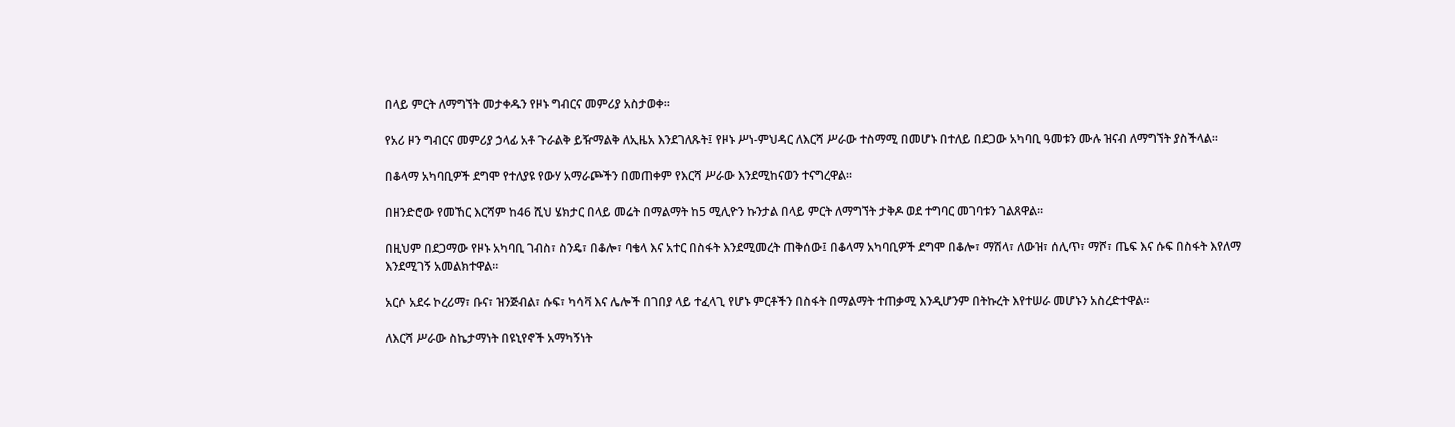በላይ ምርት ለማግኘት መታቀዱን የዞኑ ግብርና መምሪያ አስታወቀ።

የአሪ ዞን ግብርና መምሪያ ኃላፊ አቶ ጉራልቅ ይዥማልቅ ለኢዜአ እንደገለጹት፤ የዞኑ ሥነ-ምህዳር ለእርሻ ሥራው ተስማሚ በመሆኑ በተለይ በደጋው አካባቢ ዓመቱን ሙሉ ዝናብ ለማግኘት ያስችላል።

በቆላማ አካባቢዎች ደግሞ የተለያዩ የውሃ አማራጮችን በመጠቀም የእርሻ ሥራው እንደሚከናወን ተናግረዋል።

በዘንድሮው የመኸር እርሻም ከ46 ሺህ ሄክታር በላይ መሬት በማልማት ከ5 ሚሊዮን ኩንታል በላይ ምርት ለማግኘት ታቅዶ ወደ ተግባር መገባቱን ገልጸዋል።

በዚህም በደጋማው የዞኑ አካባቢ ገብስ፣ ስንዴ፣ በቆሎ፣ ባቄላ እና አተር በስፋት እንደሚመረት ጠቅሰው፤ በቆላማ አካባቢዎች ደግሞ በቆሎ፣ ማሽላ፣ ለውዝ፣ ሰሊጥ፣ ማሾ፣ ጤፍ እና ሱፍ በስፋት እየለማ እንደሚገኝ አመልክተዋል።

አርሶ አደሩ ኮረሪማ፣ ቡና፣ ዝንጅብል፣ ሱፍ፣ ካሳቫ እና ሌሎች በገበያ ላይ ተፈላጊ የሆኑ ምርቶችን በስፋት በማልማት ተጠቃሚ እንዲሆንም በትኩረት እየተሠራ መሆኑን አስረድተዋል።

ለእርሻ ሥራው ስኬታማነት በዩኒየኖች አማካኝነት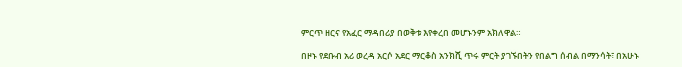ምርጥ ዘርና የአፈር ማዳበሪያ በወቅቱ እየቀረበ መሆኑንም አክለዋል።

በዞኑ የደቡብ አሪ ወረዳ አርሶ አደር ማርቆስ አንክሺ ጥሩ ምርት ያገኙበትን የበልግ ሰብል በማንሳት፣ በአሁኑ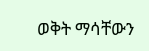ወቅት ማሳቸውን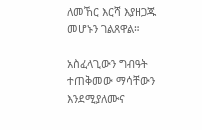ለመኸር እርሻ እያዘጋጁ መሆኑን ገልጸዋል።

አስፈላጊውን ግብዓት ተጠቅመው ማሳቸውን እንደሚያለሙና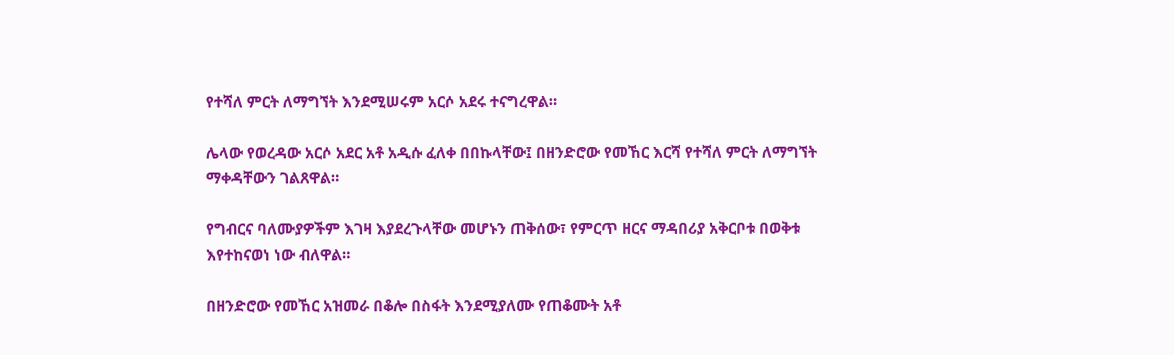የተሻለ ምርት ለማግኘት እንደሚሠሩም አርሶ አደሩ ተናግረዋል።

ሌላው የወረዳው አርሶ አደር አቶ አዲሱ ፈለቀ በበኩላቸው፤ በዘንድሮው የመኸር እርሻ የተሻለ ምርት ለማግኘት ማቀዳቸውን ገልጸዋል።

የግብርና ባለሙያዎችም እገዛ እያደረጉላቸው መሆኑን ጠቅሰው፣ የምርጥ ዘርና ማዳበሪያ አቅርቦቱ በወቅቱ እየተከናወነ ነው ብለዋል።

በዘንድሮው የመኸር አዝመራ በቆሎ በስፋት እንደሚያለሙ የጠቆሙት አቶ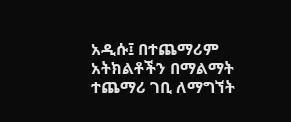አዲሱ፤ በተጨማሪም አትክልቶችን በማልማት ተጨማሪ ገቢ ለማግኘት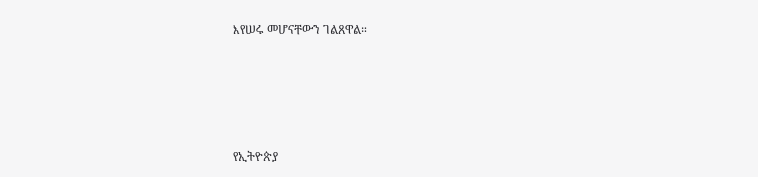እየሠሩ መሆናቸውን ገልጸዋል።





የኢትዮጵያ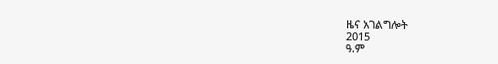ዜና አገልግሎት
2015
ዓ.ም